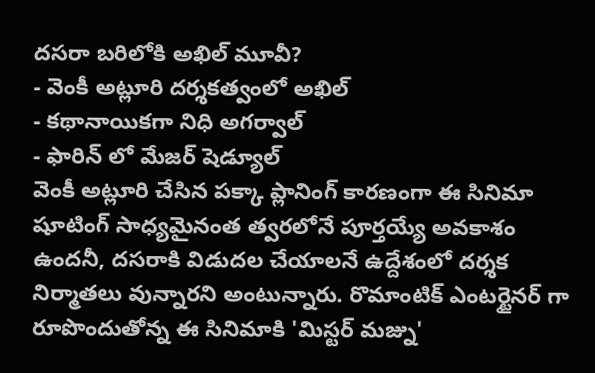దసరా బరిలోకి అఖిల్ మూవీ?
- వెంకీ అట్లూరి దర్శకత్వంలో అఖిల్
- కథానాయికగా నిధి అగర్వాల్
- ఫారిన్ లో మేజర్ షెడ్యూల్
వెంకీ అట్లూరి చేసిన పక్కా ప్లానింగ్ కారణంగా ఈ సినిమా షూటింగ్ సాధ్యమైనంత త్వరలోనే పూర్తయ్యే అవకాశం ఉందనీ, దసరాకి విడుదల చేయాలనే ఉద్దేశంలో దర్శక నిర్మాతలు వున్నారని అంటున్నారు. రొమాంటిక్ ఎంటర్టైనర్ గా రూపొందుతోన్న ఈ సినిమాకి 'మిస్టర్ మజ్ను'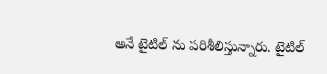అనే టైటిల్ ను పరిశీలిస్తున్నారు. టైటిల్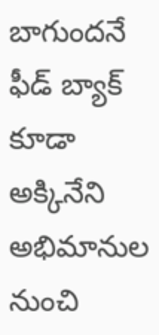బాగుందనే ఫీడ్ బ్యాక్ కూడా అక్కినేని అభిమానుల నుంచి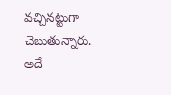వచ్చినట్టుగా చెబుతున్నారు. అదే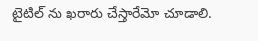టైటిల్ ను ఖరారు చేస్తారేమో చూడాలి.